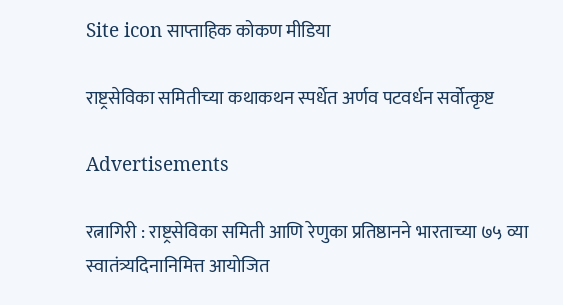Site icon साप्ताहिक कोकण मीडिया

राष्ट्रसेविका समितीच्या कथाकथन स्पर्धेत अर्णव पटवर्धन सर्वोत्कृष्ट

Advertisements

रत्नागिरी : राष्ट्रसेविका समिती आणि रेणुका प्रतिष्ठानने भारताच्या ७५ व्या स्वातंत्र्यदिनानिमित्त आयोजित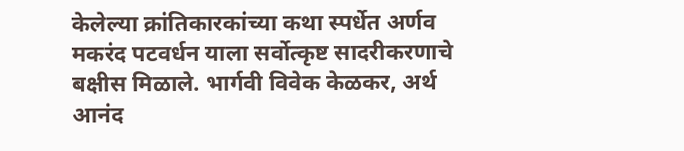केलेल्या क्रांतिकारकांच्या कथा स्पर्धेत अर्णव मकरंद पटवर्धन याला सर्वोत्कृष्ट सादरीकरणाचे बक्षीस मिळाले. भार्गवी विवेक केळकर, अर्थ आनंद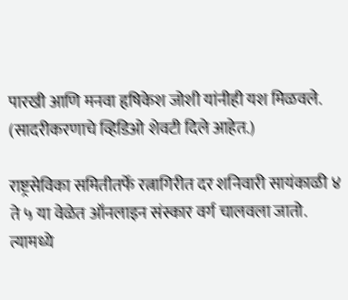पारखी आणि मनवा हृषिकेश जोशी यांनीही यश मिळवले. (सादरीकरणाचे व्हिडिओ शेवटी दिले आहेत.)

राष्ट्रसेविका समितीतर्फे रत्नागिरीत दर शनिवारी सायंकाळी ४ ते ५ या वेळेत ऑनलाइन संस्कार वर्ग चालवला जातो. त्यामध्ये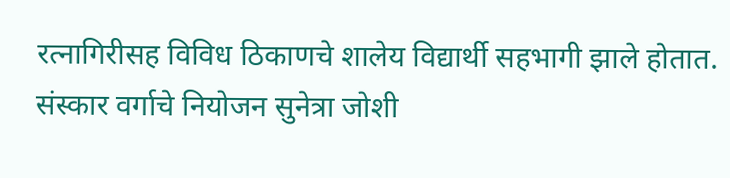रत्नागिरीसह विविध ठिकाणचे शालेय विद्यार्थी सहभागी झाले होतात. संस्कार वर्गाचे नियोजन सुनेत्रा जोशी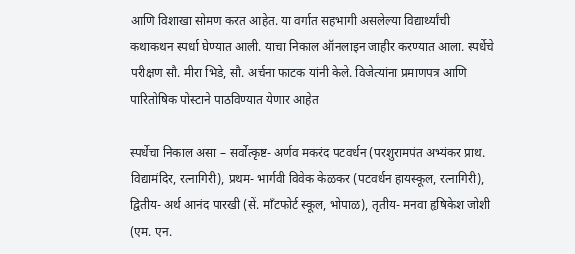आणि विशाखा सोमण करत आहेत. या वर्गात सहभागी असलेल्या विद्यार्थ्यांची कथाकथन स्पर्धा घेण्यात आली. याचा निकाल ऑनलाइन जाहीर करण्यात आला. स्पर्धेचे परीक्षण सौ. मीरा भिडे, सौ. अर्चना फाटक यांनी केले. विजेत्यांना प्रमाणपत्र आणि पारितोषिक पोस्टाने पाठविण्यात येणार आहेत

स्पर्धेचा निकाल असा – सर्वोत्कृष्ट- अर्णव मकरंद पटवर्धन (परशुरामपंत अभ्यंकर प्राथ. विद्यामंदिर, रत्नागिरी), प्रथम- भार्गवी विवेक केळकर (पटवर्धन हायस्कूल, रत्नागिरी), द्वितीय- अर्थ आनंद पारखी (सें. मॉंटफोर्ट स्कूल, भोपाळ), तृतीय- मनवा हृषिकेश जोशी (एम. एन.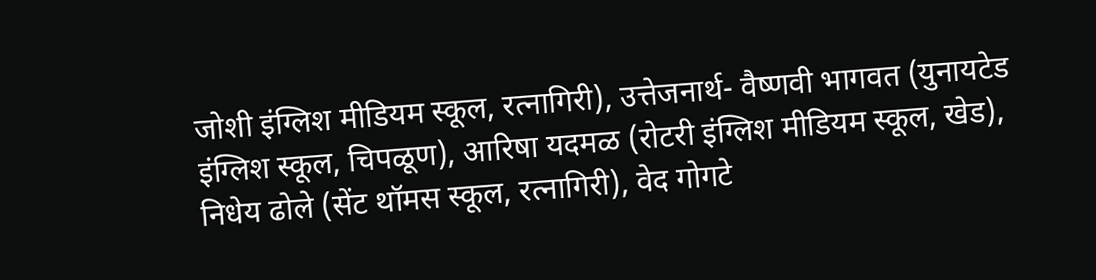जोशी इंग्लिश मीडियम स्कूल, रत्नागिरी), उत्तेजनार्थ- वैष्णवी भागवत (युनायटेड इंग्लिश स्कूल, चिपळूण), आरिषा यदमळ (रोटरी इंग्लिश मीडियम स्कूल, खेड), निधेय ढोले (सेंट थॉमस स्कूल, रत्नागिरी), वेद गोगटे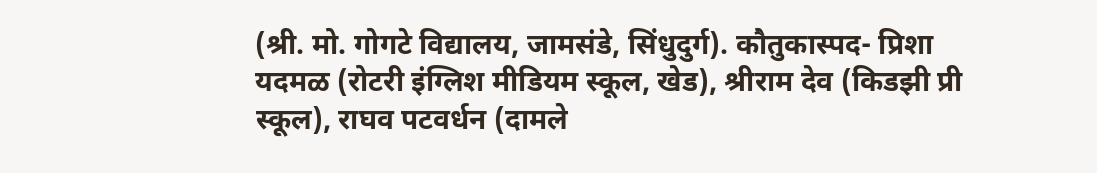(श्री. मो. गोगटे विद्यालय, जामसंडे, सिंधुदुर्ग). कौतुकास्पद- प्रिशा यदमळ (रोटरी इंग्लिश मीडियम स्कूल, खेड), श्रीराम देव (किडझी प्री स्कूल), राघव पटवर्धन (दामले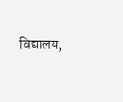विद्यालय,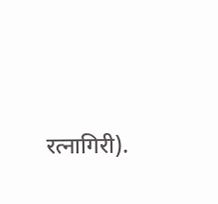रत्नागिरी).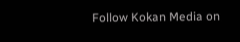Follow Kokan Media on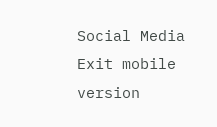Social Media
Exit mobile version